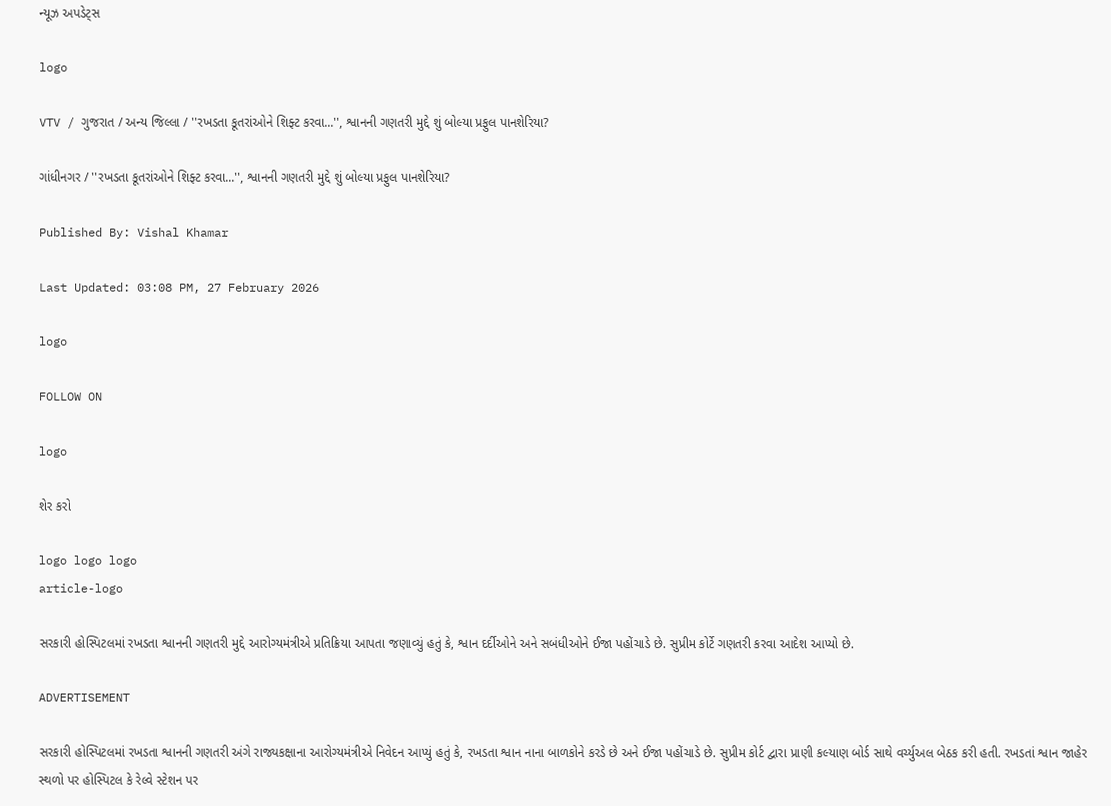ન્યૂઝ અપડેટ્સ

logo

VTV / ગુજરાત / અન્ય જિલ્લા / ''રખડતા કૂતરાંઓને શિફ્ટ કરવા...'', શ્વાનની ગણતરી મુદ્દે શું બોલ્યા પ્રફુલ પાનશેરિયા?

ગાંધીનગર / ''રખડતા કૂતરાંઓને શિફ્ટ કરવા...'', શ્વાનની ગણતરી મુદ્દે શું બોલ્યા પ્રફુલ પાનશેરિયા?

Published By: Vishal Khamar

Last Updated: 03:08 PM, 27 February 2026

logo

FOLLOW ON

logo

શેર કરો

logo logo logo
article-logo

સરકારી હોસ્પિટલમાં રખડતા શ્વાનની ગણતરી મુદ્દે આરોગ્યમંત્રીએ પ્રતિક્રિયા આપતા જણાવ્યું હતું કે, શ્વાન દર્દીઓને અને સબંધીઓને ઈજા પહોંચાડે છે. સુપ્રીમ કોર્ટે ગણતરી કરવા આદેશ આપ્યો છે.

ADVERTISEMENT

સરકારી હોસ્પિટલમાં રખડતા શ્વાનની ગણતરી અંગે રાજ્યકક્ષાના આરોગ્યમંત્રીએ નિવેદન આપ્યું હતું કે, રખડતા શ્વાન નાના બાળકોને કરડે છે અને ઈજા પહોંચાડે છે. સુપ્રીમ કોર્ટ દ્વારા પ્રાણી કલ્યાણ બોર્ડ સાથે વર્ચ્યુઅલ બેઠક કરી હતી. રખડતાં શ્વાન જાહેર સ્થળો પર હોસ્પિટલ કે રેલ્વે સ્ટેશન પર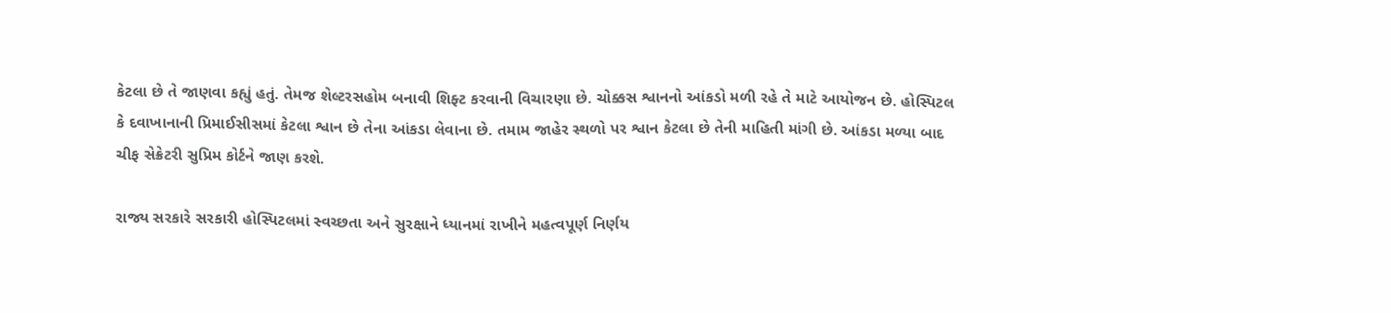કેટલા છે તે જાણવા કહ્યું હતું. તેમજ શેલ્ટરસહોમ બનાવી શિફ્ટ કરવાની વિચારણા છે. ચોક્કસ શ્વાનનો આંકડો મળી રહે તે માટે આયોજન છે. હોસ્પિટલ કે દવાખાનાની પ્રિમાઈસીસમાં કેટલા શ્વાન છે તેના આંકડા લેવાના છે. તમામ જાહેર સ્થળો પર શ્વાન કેટલા છે તેની માહિતી માંગી છે. આંકડા મળ્યા બાદ ચીફ સેક્રેટરી સુપ્રિમ કોર્ટને જાણ કરશે.

રાજ્ય સરકારે સરકારી હોસ્પિટલમાં સ્વચ્છતા અને સુરક્ષાને ધ્યાનમાં રાખીને મહત્વપૂર્ણ નિર્ણય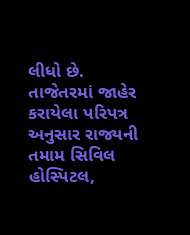લીધો છે. તાજેતરમાં જાહેર કરાયેલા પરિપત્ર અનુસાર રાજ્યની તમામ સિવિલ હોસ્પિટલ,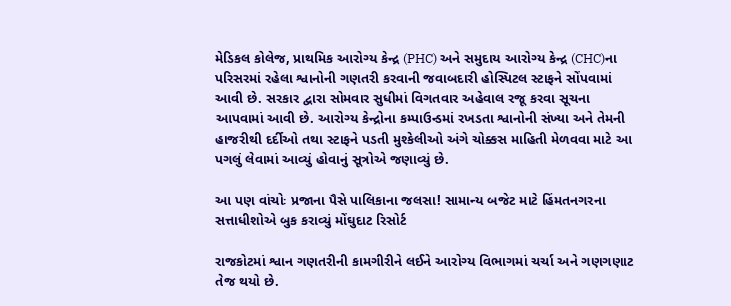મેડિકલ કોલેજ, પ્રાથમિક આરોગ્ય કેન્દ્ર (PHC) અને સમુદાય આરોગ્ય કેન્દ્ર (CHC)ના પરિસરમાં રહેલા શ્વાનોની ગણતરી કરવાની જવાબદારી હોસ્પિટલ સ્ટાફને સોંપવામાં આવી છે. સરકાર દ્વારા સોમવાર સુધીમાં વિગતવાર અહેવાલ રજૂ કરવા સૂચના આપવામાં આવી છે. આરોગ્ય કેન્દ્રોના કમ્પાઉન્ડમાં રખડતા શ્વાનોની સંખ્યા અને તેમની હાજરીથી દર્દીઓ તથા સ્ટાફને પડતી મુશ્કેલીઓ અંગે ચોક્કસ માહિતી મેળવવા માટે આ પગલું લેવામાં આવ્યું હોવાનું સૂત્રોએ જણાવ્યું છે.

આ પણ વાંચોઃ પ્રજાના પૈસે પાલિકાના જલસા! સામાન્ય બજેટ માટે હિંમતનગરના સત્તાધીશોએ બુક કરાવ્યું મોંઘુદાટ રિસોર્ટ

રાજકોટમાં શ્વાન ગણતરીની કામગીરીને લઈને આરોગ્ય વિભાગમાં ચર્ચા અને ગણગણાટ તેજ થયો છે.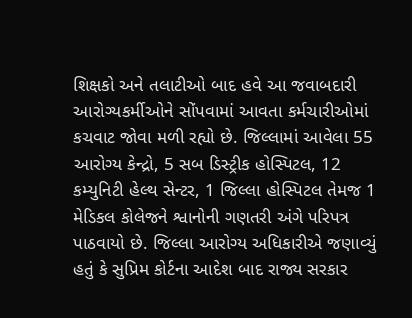શિક્ષકો અને તલાટીઓ બાદ હવે આ જવાબદારી આરોગ્યકર્મીઓને સોંપવામાં આવતા કર્મચારીઓમાં કચવાટ જોવા મળી રહ્યો છે. જિલ્લામાં આવેલા 55 આરોગ્ય કેન્દ્રો, 5 સબ ડિસ્ટ્રીક હોસ્પિટલ, 12 કમ્યુનિટી હેલ્થ સેન્ટર, 1 જિલ્લા હોસ્પિટલ તેમજ 1 મેડિકલ કોલેજને શ્વાનોની ગણતરી અંગે પરિપત્ર પાઠવાયો છે. જિલ્લા આરોગ્ય અધિકારીએ જણાવ્યું હતું કે સુપ્રિમ કોર્ટના આદેશ બાદ રાજ્ય સરકાર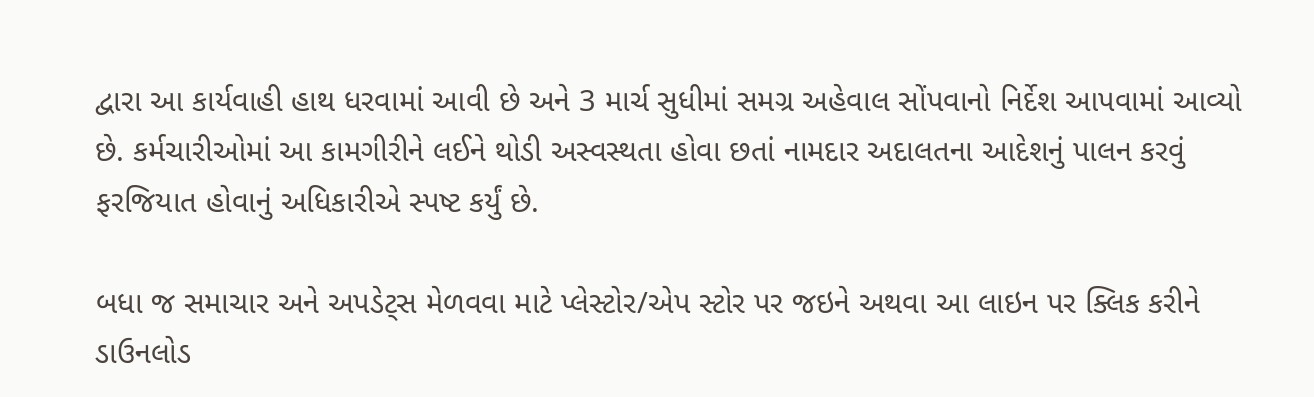દ્વારા આ કાર્યવાહી હાથ ધરવામાં આવી છે અને 3 માર્ચ સુધીમાં સમગ્ર અહેવાલ સોંપવાનો નિર્દેશ આપવામાં આવ્યો છે. કર્મચારીઓમાં આ કામગીરીને લઈને થોડી અસ્વસ્થતા હોવા છતાં નામદાર અદાલતના આદેશનું પાલન કરવું ફરજિયાત હોવાનું અધિકારીએ સ્પષ્ટ કર્યું છે.

બધા જ સમાચાર અને અપડેટ્સ મેળવવા માટે પ્લેસ્ટોર/એપ સ્ટોર પર જઇને અથવા આ લાઇન પર ક્લિક કરીને ડાઉનલોડ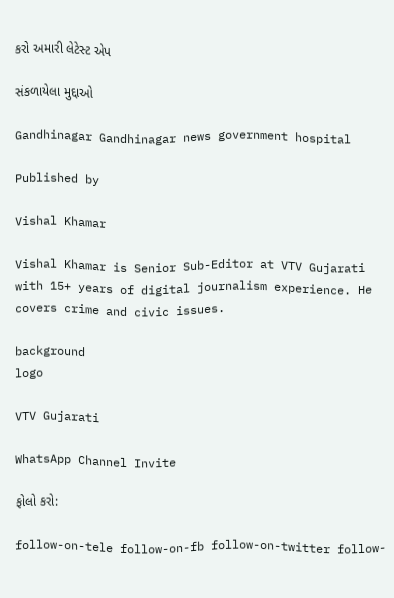કરો અમારી લેટેસ્ટ એપ

સંકળાયેલા મુદ્દાઓ

Gandhinagar Gandhinagar news government hospital

Published by

Vishal Khamar

Vishal Khamar is Senior Sub-Editor at VTV Gujarati with 15+ years of digital journalism experience. He covers crime and civic issues.

background
logo

VTV Gujarati

WhatsApp Channel Invite

ફોલો કરો:

follow-on-tele follow-on-fb follow-on-twitter follow-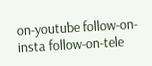on-youtube follow-on-insta follow-on-tele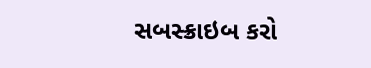સબસ્ક્રાઇબ કરો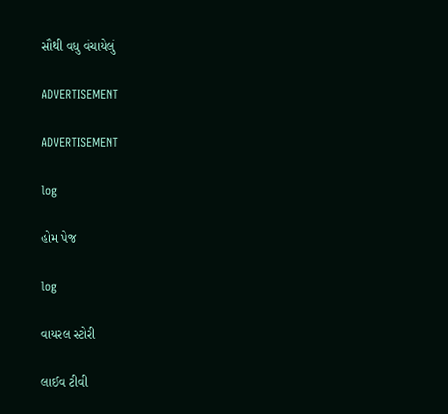સૌથી વધુ વંચાયેલું

ADVERTISEMENT

ADVERTISEMENT

log

હોમ પેજ

log

વાયરલ સ્ટોરી

લાઈવ ટીવી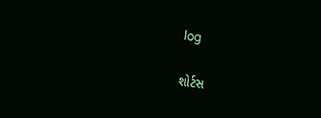log

શોર્ટસ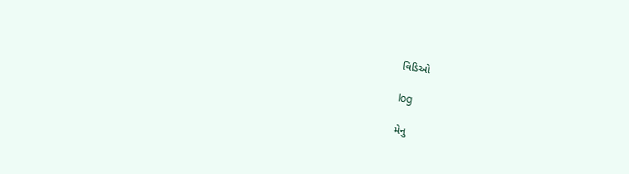વિડિઓ

log

મેનુ